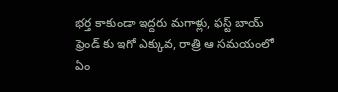భర్త కాకుండా ఇద్దరు మగాళ్లు, ఫస్ట్ బాయ్ ఫ్రెండ్ కు ఇగో ఎక్కువ, రాత్రి ఆ సమయంలో ఏం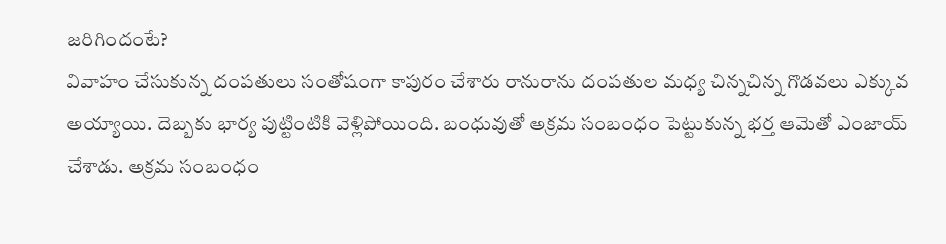జరిగిందంటే?
వివాహం చేసుకున్న దంపతులు సంతోషంగా కాపురం చేశారు రానురాను దంపతుల మధ్య చిన్నచిన్న గొడవలు ఎక్కువ అయ్యాయి. దెబ్బకు భార్య పుట్టింటికి వెళ్లిపోయింది. బంధువుతో అక్రమ సంబంధం పెట్టుకున్న భర్త ఆమెతో ఎంజాయ్ చేశాడు. అక్రమ సంబంధం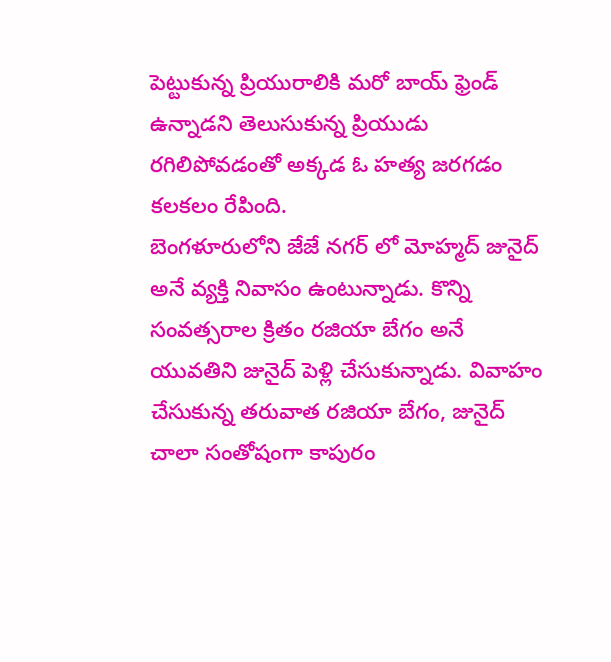పెట్టుకున్న ప్రియురాలికి మరో బాయ్ ఫ్రెండ్ ఉన్నాడని తెలుసుకున్న ప్రియుడు రగిలిపోవడంతో అక్కడ ఓ హత్య జరగడం కలకలం రేపింది.
బెంగళూరులోని జేజే నగర్ లో మోహ్మద్ జునైద్ అనే వ్యక్తి నివాసం ఉంటున్నాడు. కొన్ని సంవత్సరాల క్రితం రజియా బేగం అనే యువతిని జునైద్ పెళ్లి చేసుకున్నాడు. వివాహం చేసుకున్న తరువాత రజియా బేగం, జునైద్ చాలా సంతోషంగా కాపురం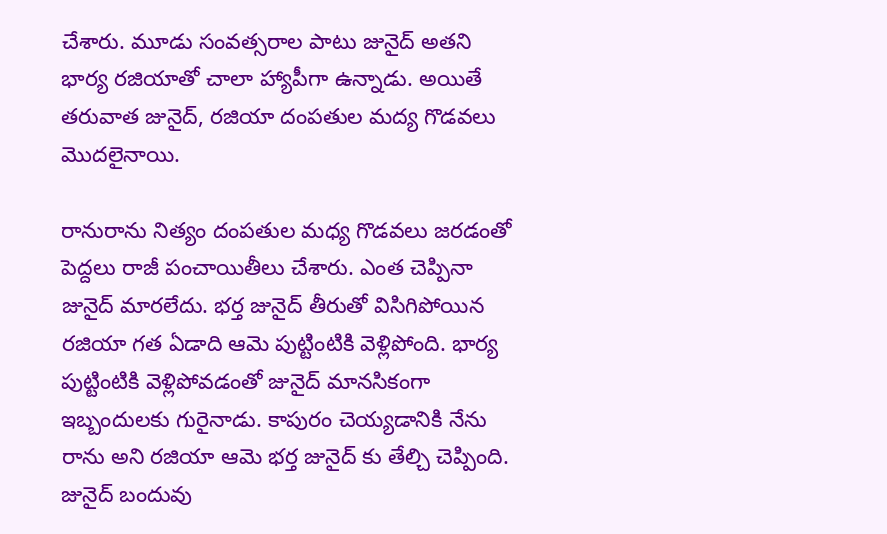చేశారు. మూడు సంవత్సరాల పాటు జునైద్ అతని భార్య రజియాతో చాలా హ్యాపీగా ఉన్నాడు. అయితే తరువాత జునైద్, రజియా దంపతుల మద్య గొడవలు మొదలైనాయి.

రానురాను నిత్యం దంపతుల మధ్య గొడవలు జరడంతో పెద్దలు రాజీ పంచాయితీలు చేశారు. ఎంత చెప్పినా జునైద్ మారలేదు. భర్త జునైద్ తీరుతో విసిగిపోయిన రజియా గత ఏడాది ఆమె పుట్టింటికి వెళ్లిపోంది. భార్య పుట్టింటికి వెళ్లిపోవడంతో జునైద్ మానసికంగా ఇబ్బందులకు గురైనాడు. కాపురం చెయ్యడానికి నేను రాను అని రజియా ఆమె భర్త జునైద్ కు తేల్చి చెప్పింది. జునైద్ బందువు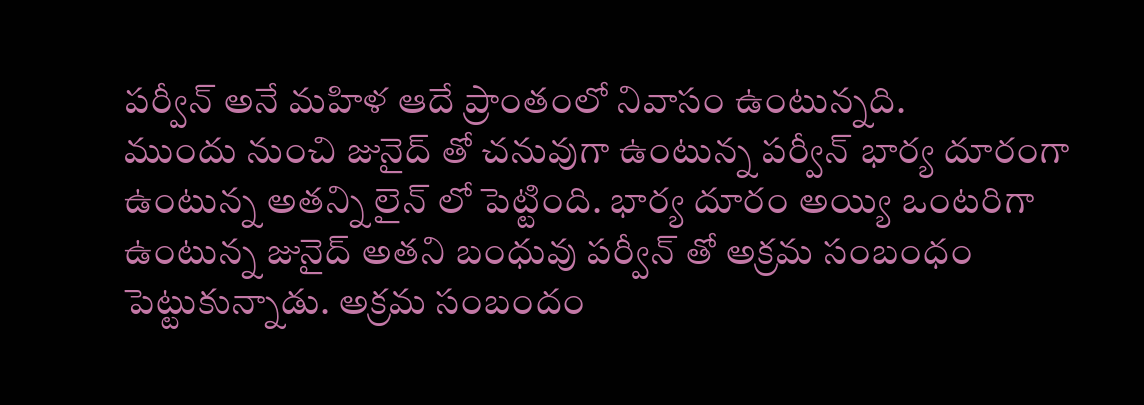పర్వీన్ అనే మహిళ ఆదే ప్రాంతంలో నివాసం ఉంటున్నది.
ముందు నుంచి జునైద్ తో చనువుగా ఉంటున్న పర్వీన్ భార్య దూరంగా ఉంటున్న అతన్ని లైన్ లో పెట్టింది. భార్య దూరం అయ్యి ఒంటరిగా ఉంటున్న జునైద్ అతని బంధువు పర్వీన్ తో అక్రమ సంబంధం పెట్టుకున్నాడు. అక్రమ సంబందం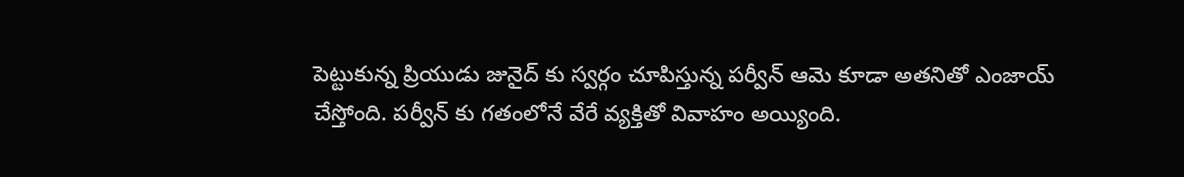పెట్టుకున్న ప్రియుడు జునైద్ కు స్వర్గం చూపిస్తున్న పర్వీన్ ఆమె కూడా అతనితో ఎంజాయ్ చేస్తోంది. పర్వీన్ కు గతంలోనే వేరే వ్యక్తితో వివాహం అయ్యింది.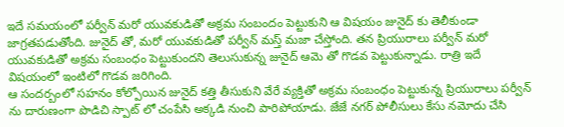ఇదే సమయంలో పర్వీన్ మరో యువకుడితో అక్రమ సంబందం పెట్టుకుని ఆ విషయం జునైద్ కు తెలీకుండా జాగ్రతపడుతోంది. జునైద్ తో, మరో యువకుడితో పర్వీన్ మస్త్ మజా చేస్తోంది. తన ప్రియురాలు పర్వీన్ మరో యువకుడితో అక్రమ సంబంధం పెట్టుకుందని తెలుసుకున్న జునైద్ ఆమె తో గొడవ పెట్టుకున్నాడు. రాత్రి ఇదే విషయంలో ఇంటిలో గొడవ జరిగింది.
ఆ సందర్బంలో సహనం కోల్పోయిన జునైద్ కత్తి తీసుకుని వేరే వ్యక్తితో అక్రమ సంబంధం పెట్టుకున్న ప్రియురాలు పర్వీన్ ను దారుణంగా పొడిచి స్పాట్ లో చంపేసి అక్కడి నుంచి పారిపోయాడు. జేజే నగర్ పోలీసులు కేసు నమోదు చేసి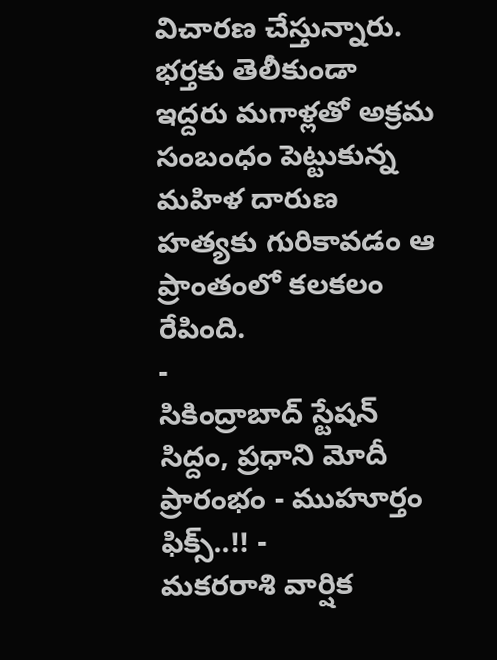విచారణ చేస్తున్నారు. భర్తకు తెలీకుండా ఇద్దరు మగాళ్లతో అక్రమ సంబంధం పెట్టుకున్న మహిళ దారుణ హత్యకు గురికావడం ఆ ప్రాంతంలో కలకలం రేపింది.
-
సికింద్రాబాద్ స్టేషన్ సిద్దం, ప్రధాని మోదీ ప్రారంభం - ముహూర్తం ఫిక్స్..!! -
మకరరాశి వార్షిక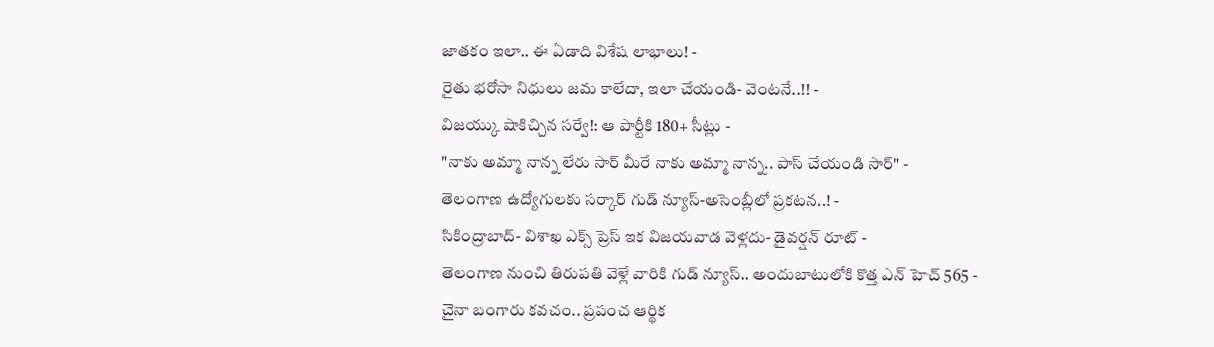జాతకం ఇలా.. ఈ ఏడాది విశేష లాభాలు! -
రైతు భరోసా నిధులు జమ కాలేదా, ఇలా చేయండి- వెంటనే..!! -
విజయ్కు షాకిచ్చిన సర్వే!: ఆ పార్టీకి 180+ సీట్లు -
"నాకు అమ్మా నాన్న లేరు సార్ మీరే నాకు అమ్మా నాన్న.. పాస్ చేయండి సార్" -
తెలంగాణ ఉద్యోగులకు సర్కార్ గుడ్ న్యూస్-అసెంబ్లీలో ప్రకటన..! -
సికింద్రాబాద్- విశాఖ ఎక్స్ ప్రెస్ ఇక విజయవాడ వెళ్లదు- డైవర్షన్ రూట్ -
తెలంగాణ నుంచి తిరుపతి వెళ్లే వారికి గుడ్ న్యూస్.. అందుబాటులోకి కొత్త ఎన్ హెచ్ 565 -
చైనా బంగారు కవచం.. ప్రపంచ ఆర్థిక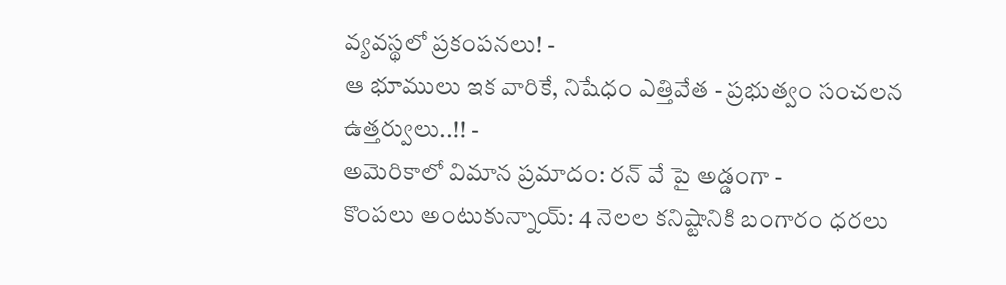వ్యవస్థలో ప్రకంపనలు! -
ఆ భూములు ఇక వారికే, నిషేధం ఎత్తివేత - ప్రభుత్వం సంచలన ఉత్తర్వులు..!! -
అమెరికాలో విమాన ప్రమాదం: రన్ వే పై అడ్డంగా -
కొంపలు అంటుకున్నాయ్: 4 నెలల కనిష్టానికి బంగారం ధరలు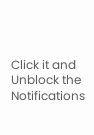Click it and Unblock the Notifications